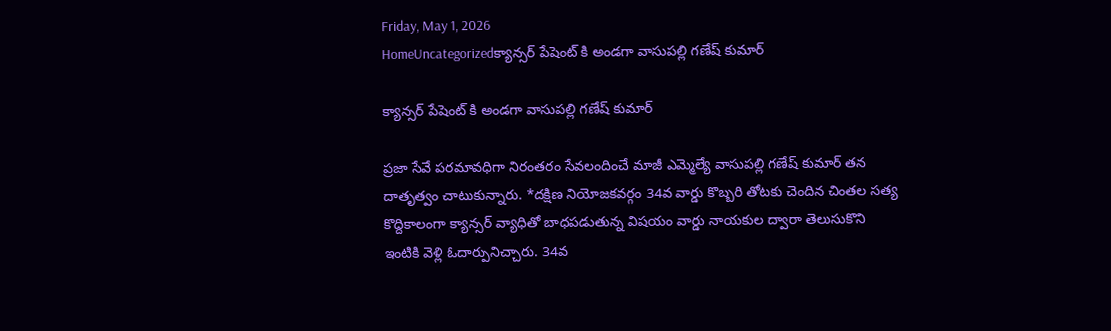Friday, May 1, 2026
HomeUncategorizedక్యాన్సర్ పేషెంట్ కి అండగా వాసుపల్లి గణేష్ కుమార్

క్యాన్సర్ పేషెంట్ కి అండగా వాసుపల్లి గణేష్ కుమార్

ప్రజా సేవే పరమావధిగా నిరంతరం సేవలందించే మాజీ ఎమ్మెల్యే వాసుపల్లి గణేష్ కుమార్ తన దాతృత్వం చాటుకున్నారు. *దక్షిణ నియోజకవర్గం 34వ వార్డు కొబ్బరి తోటకు చెందిన చింతల సత్య కొద్దికాలంగా క్యాన్సర్ వ్యాధితో బాధపడుతున్న విషయం వార్డు నాయకుల ద్వారా తెలుసుకొని ఇంటికి వెళ్లి ఓదార్పునిచ్చారు. 34వ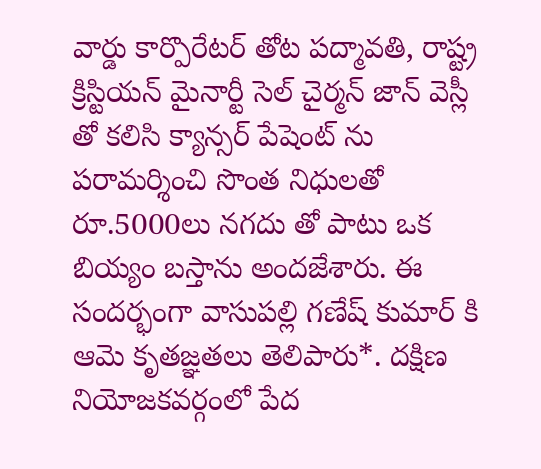వార్డు కార్పొరేటర్ తోట పద్మావతి, రాష్ట్ర క్రిస్టియన్ మైనార్టీ సెల్ చైర్మన్ జాన్ వెస్లీ తో కలిసి క్యాన్సర్ పేషెంట్ ను పరామర్శించి సొంత నిధులతో రూ.5000లు నగదు తో పాటు ఒక బియ్యం బస్తాను అందజేశారు. ఈ సందర్భంగా వాసుపల్లి గణేష్ కుమార్ కి ఆమె కృతజ్ఞతలు తెలిపారు*. దక్షిణ నియోజకవర్గంలో పేద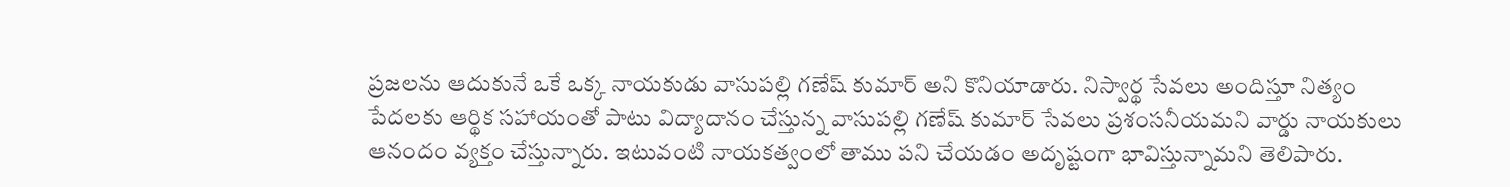ప్రజలను ఆదుకునే ఒకే ఒక్క నాయకుడు వాసుపల్లి గణేష్ కుమార్ అని కొనియాడారు. నిస్వార్థ సేవలు అందిస్తూ నిత్యం పేదలకు ఆర్థిక సహాయంతో పాటు విద్యాదానం చేస్తున్న వాసుపల్లి గణేష్ కుమార్ సేవలు ప్రశంసనీయమని వార్డు నాయకులు ఆనందం వ్యక్తం చేస్తున్నారు. ఇటువంటి నాయకత్వంలో తాము పని చేయడం అదృష్టంగా భావిస్తున్నామని తెలిపారు.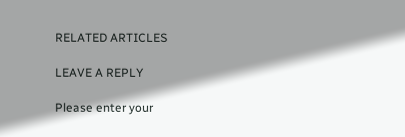RELATED ARTICLES

LEAVE A REPLY

Please enter your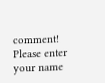comment!
Please enter your name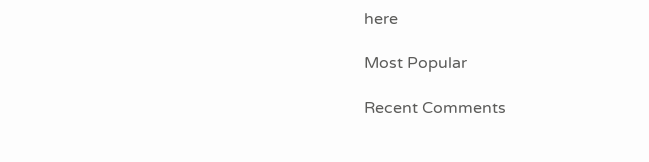here

Most Popular

Recent Comments